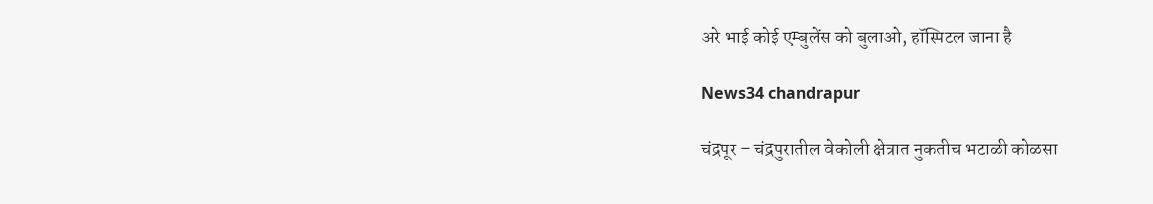अरे भाई कोई एम्बुलेंस को बुलाओ, हॉस्पिटल जाना है

News34 chandrapur

चंद्रपूर – चंद्रपुरातील वेकोली क्षेत्रात नुकतीच भटाळी कोळसा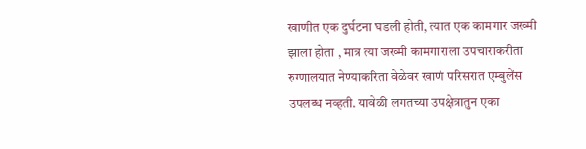खाणीत एक दुर्घटना घडली होती, त्यात एक कामगार जख्मी झाला होता , मात्र त्या जख्मी कामगाराला उपचाराकरीता रुग्णालयात नेण्याकरिता वेळेवर खाणं परिसरात एम्बुलेंस उपलब्ध नव्हती. यावेळी लगतच्या उपक्षेत्रातुन एका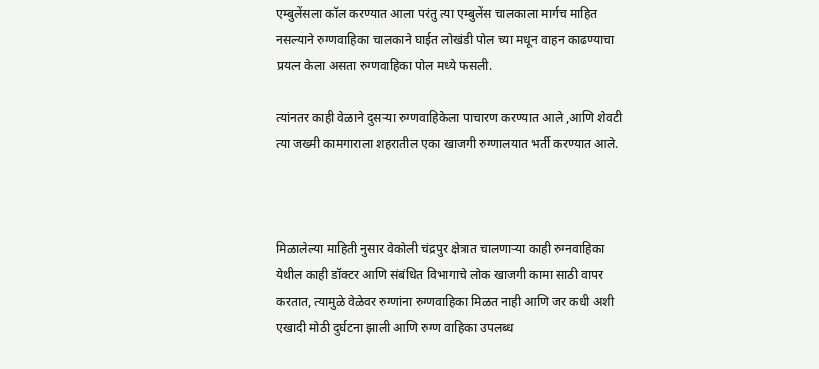एम्बुलेंसला कॉल करण्यात आला परंतु त्या एम्बुलेंस चालकाला मार्गच माहित नसल्याने रुग्णवाहिका चालकाने घाईत लोखंडी पोल च्या मधून वाहन काढण्याचा प्रयत्न केला असता रुग्णवाहिका पोल मध्ये फसली.

त्यांनतर काही वेळाने दुसऱ्या रुग्णवाहिकेला पाचारण करण्यात आले ,आणि शेवटी त्या जख्मी कामगाराला शहरातील एका खाजगी रुग्णालयात भर्ती करण्यात आले.



मिळालेल्या माहिती नुसार वेकोली चंद्रपुर क्षेत्रात चालणाऱ्या काही रुग्नवाहिका येथील काही डॉक्टर आणि संबंधित विभागाचे लोक खाजगी कामा साठी वापर करतात, त्यामुळे वेळेवर रुग्णांना रुग्णवाहिका मिळत नाही आणि जर कधी अशी एखादी मोठी दुर्घटना झाली आणि रुग्ण वाहिका उपलब्ध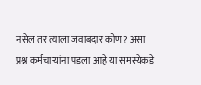नसेल तर त्याला जवाबदार कोण? असा प्रश्न कर्मचाऱ्यांना पडला आहे या समस्येकडे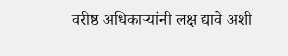वरीष्ठ अधिकाऱ्यांनी लक्ष द्यावे अशी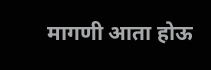मागणी आता होऊ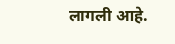लागली आहे.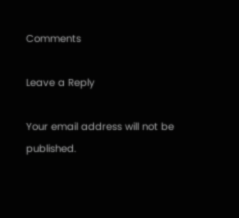Comments

Leave a Reply

Your email address will not be published.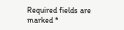Required fields are marked *